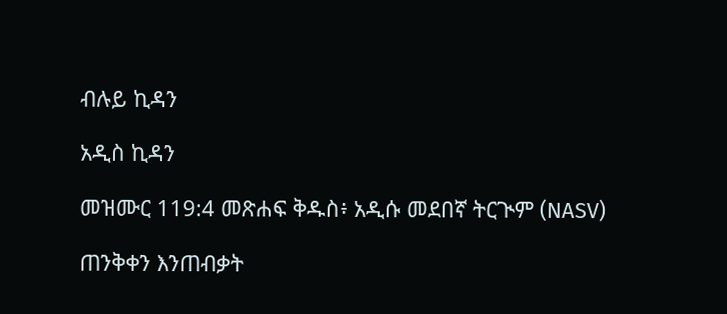ብሉይ ኪዳን

አዲስ ኪዳን

መዝሙር 119:4 መጽሐፍ ቅዱስ፥ አዲሱ መደበኛ ትርጒም (NASV)

ጠንቅቀን እንጠብቃት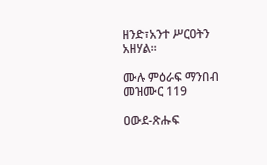ዘንድ፣አንተ ሥርዐትን አዘሃል።

ሙሉ ምዕራፍ ማንበብ መዝሙር 119

ዐውደ-ጽሑፍ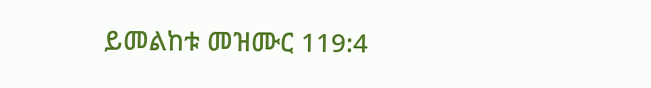ይመልከቱ መዝሙር 119:4